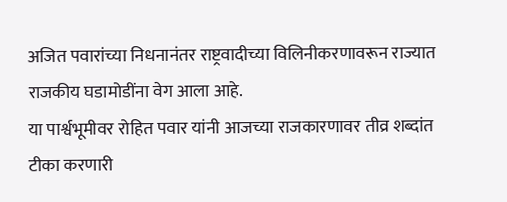अजित पवारांच्या निधनानंतर राष्ट्रवादीच्या विलिनीकरणावरून राज्यात राजकीय घडामोडींना वेग आला आहे.
या पार्श्वभूमीवर रोहित पवार यांनी आजच्या राजकारणावर तीव्र शब्दांत टीका करणारी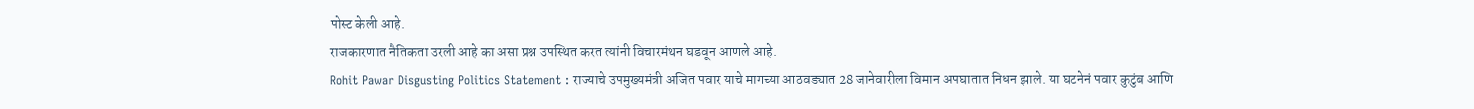पोस्ट केली आहे.
राजकारणात नैतिकता उरली आहे का असा प्रश्न उपस्थित करत त्यांनी विचारमंथन घडवून आणले आहे.
Rohit Pawar Disgusting Politics Statement : राज्याचे उपमुख्यमंत्री अजित पवार याचे मागच्या आठवड्यात 28 जानेवारीला विमान अपघातात निधन झाले. या घटनेनं पवार कुटुंब आणि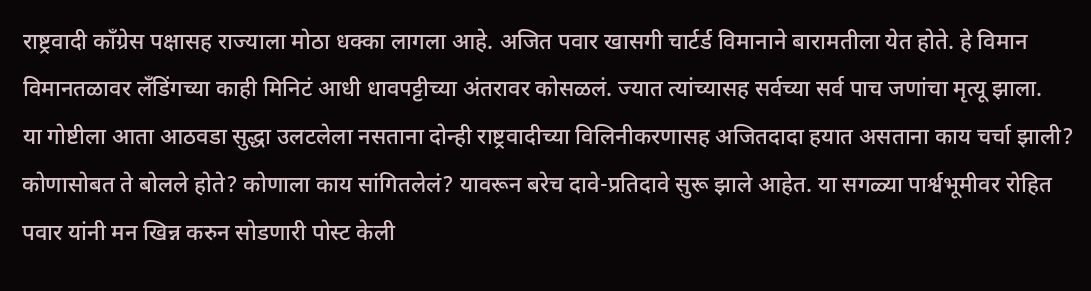राष्ट्रवादी काँग्रेस पक्षासह राज्याला मोठा धक्का लागला आहे. अजित पवार खासगी चार्टर्ड विमानाने बारामतीला येत होते. हे विमान विमानतळावर लँडिंगच्या काही मिनिटं आधी धावपट्टीच्या अंतरावर कोसळलं. ज्यात त्यांच्यासह सर्वच्या सर्व पाच जणांचा मृत्यू झाला.
या गोष्टीला आता आठवडा सुद्धा उलटलेला नसताना दोन्ही राष्ट्रवादीच्या विलिनीकरणासह अजितदादा हयात असताना काय चर्चा झाली? कोणासोबत ते बोलले होते? कोणाला काय सांगितलेलं? यावरून बरेच दावे-प्रतिदावे सुरू झाले आहेत. या सगळ्या पार्श्वभूमीवर रोहित पवार यांनी मन खिन्न करुन सोडणारी पोस्ट केली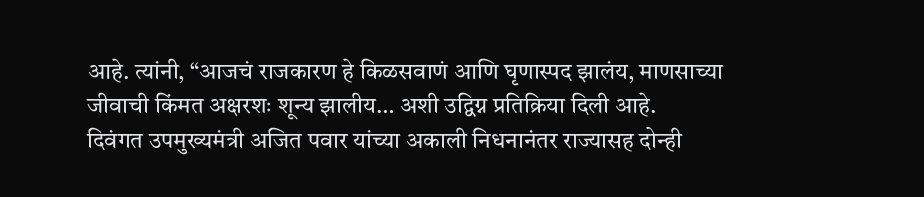आहे. त्यांनी, “आजचं राजकारण हे किळसवाणं आणि घृणास्पद झालंय, माणसाच्या जीवाची किंमत अक्षरशः शून्य झालीय… अशी उद्विग्न प्रतिक्रिया दिली आहे.
दिवंगत उपमुख्यमंत्री अजित पवार यांच्या अकाली निधनानंतर राज्यासह दोन्ही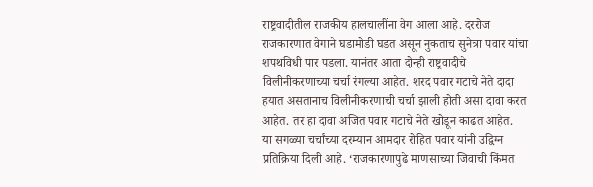राष्ट्रवादीतील राजकीय हालचालींना वेग आला आहे. दररोज राजकारणात वेगाने घडामोडी घडत असून नुकताच सुनेत्रा पवार यांचा शपथविधी पार पडला. यानंतर आता दोन्ही राष्ट्रवादीचे विलीनीकरणाच्या चर्चा रंगल्या आहेत. शरद पवार गटाचे नेते दादा हयात असतानाच विलीनीकरणाची चर्चा झाली होती असा दावा करत आहेत. तर हा दावा अजित पवार गटाचे नेते खोडून काढत आहेत.
या सगळ्या चर्चांच्या दरम्यान आमदार रोहित पवार यांनी उद्विग्न प्रतिक्रिया दिली आहे. ‘राजकारणापुढे माणसाच्या जिवाची किंमत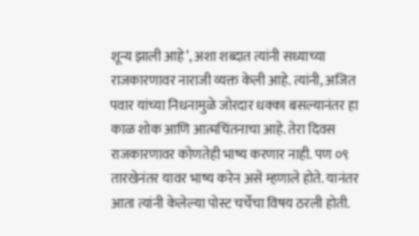शून्य झाली आहे’, अशा शब्दात त्यांनी सध्याच्या राजकारणावर नाराजी व्यक्त केली आहे. त्यांनी, अजित पवार यांच्या निधनामुळे जोरदार धक्का बसल्यानंतर हा काळ शोक आणि आत्मचिंतनाचा आहे. तेरा दिवस राजकारणावर कोणतेही भाष्य करणार नाही. पण ०९ तारखेनंतर यावर भाष्य करेन असे म्हणाले होते. यानंतर आता त्यांनी केलेल्या पोस्ट चर्चेचा विषय ठरली होती.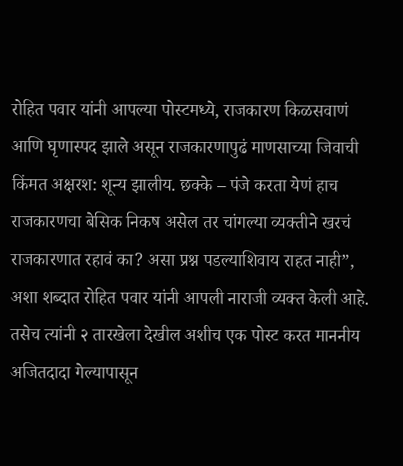रोहित पवार यांनी आपल्या पोस्टमध्ये, राजकारण किळसवाणं आणि घृणास्पद झाले असून राजकारणापुढं माणसाच्या जिवाची किंमत अक्षरश: शून्य झालीय. छक्के – पंजे करता येणं हाच राजकारणचा बेसिक निकष असेल तर चांगल्या व्यक्तीने खरचं राजकारणात रहावं का? असा प्रश्न पडल्याशिवाय राहत नाही”, अशा शब्दात रोहित पवार यांनी आपली नाराजी व्यक्त केली आहे.
तसेच त्यांनी २ तारखेला देखील अशीच एक पोस्ट करत माननीय अजितदादा गेल्यापासून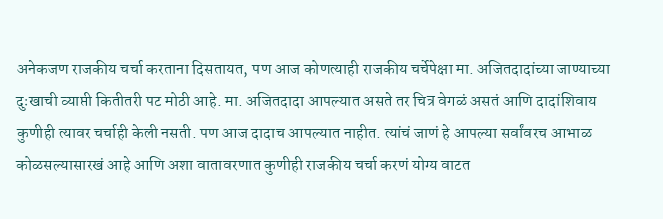अनेकजण राजकीय चर्चा करताना दिसतायत, पण आज कोणत्याही राजकीय चर्चेपेक्षा मा. अजितदादांच्या जाण्याच्या दुःखाची व्याप्ती कितीतरी पट मोठी आहे. मा. अजितदादा आपल्यात असते तर चित्र वेगळं असतं आणि दादांशिवाय कुणीही त्यावर चर्चाही केली नसती. पण आज दादाच आपल्यात नाहीत. त्यांचं जाणं हे आपल्या सर्वांवरच आभाळ कोळसल्यासारखं आहे आणि अशा वातावरणात कुणीही राजकीय चर्चा करणं योग्य वाटत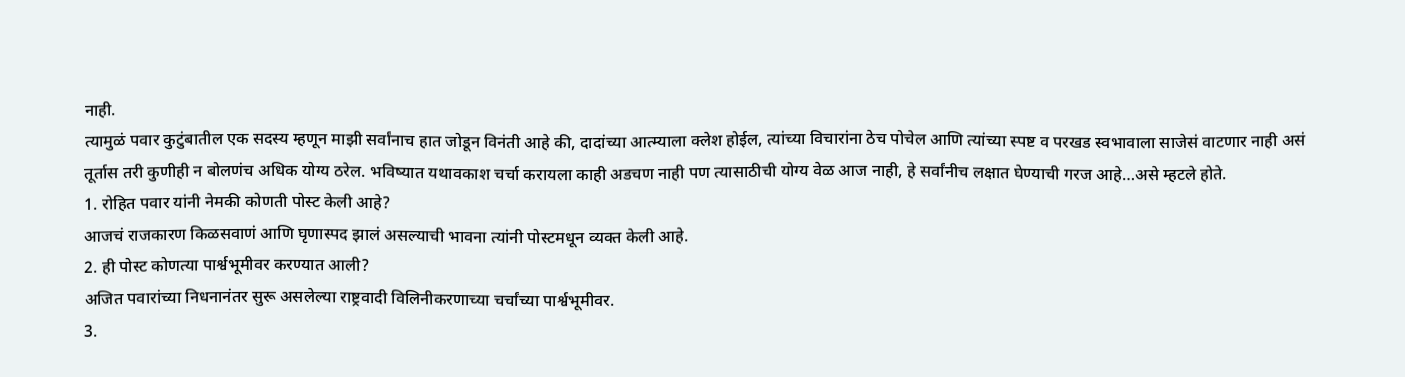नाही.
त्यामुळं पवार कुटुंबातील एक सदस्य म्हणून माझी सर्वांनाच हात जोडून विनंती आहे की, दादांच्या आत्म्याला क्लेश होईल, त्यांच्या विचारांना ठेच पोचेल आणि त्यांच्या स्पष्ट व परखड स्वभावाला साजेसं वाटणार नाही असं तूर्तास तरी कुणीही न बोलणंच अधिक योग्य ठरेल. भविष्यात यथावकाश चर्चा करायला काही अडचण नाही पण त्यासाठीची योग्य वेळ आज नाही, हे सर्वांनीच लक्षात घेण्याची गरज आहे…असे म्हटले होते.
1. रोहित पवार यांनी नेमकी कोणती पोस्ट केली आहे?
आजचं राजकारण किळसवाणं आणि घृणास्पद झालं असल्याची भावना त्यांनी पोस्टमधून व्यक्त केली आहे.
2. ही पोस्ट कोणत्या पार्श्वभूमीवर करण्यात आली?
अजित पवारांच्या निधनानंतर सुरू असलेल्या राष्ट्रवादी विलिनीकरणाच्या चर्चांच्या पार्श्वभूमीवर.
3.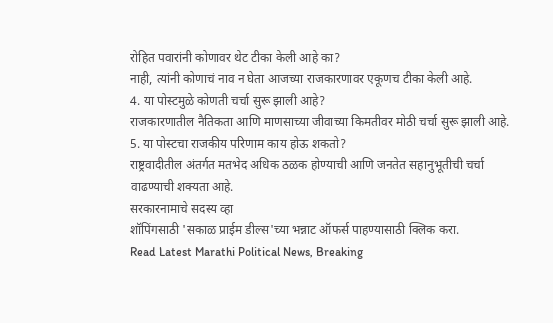रोहित पवारांनी कोणावर थेट टीका केली आहे का?
नाही, त्यांनी कोणाचं नाव न घेता आजच्या राजकारणावर एकूणच टीका केली आहे.
4. या पोस्टमुळे कोणती चर्चा सुरू झाली आहे?
राजकारणातील नैतिकता आणि माणसाच्या जीवाच्या किमतीवर मोठी चर्चा सुरू झाली आहे.
5. या पोस्टचा राजकीय परिणाम काय होऊ शकतो?
राष्ट्रवादीतील अंतर्गत मतभेद अधिक ठळक होण्याची आणि जनतेत सहानुभूतीची चर्चा वाढण्याची शक्यता आहे.
सरकारनामाचे सदस्य व्हा
शॉपिंगसाठी 'सकाळ प्राईम डील्स'च्या भन्नाट ऑफर्स पाहण्यासाठी क्लिक करा.
Read Latest Marathi Political News, Breaking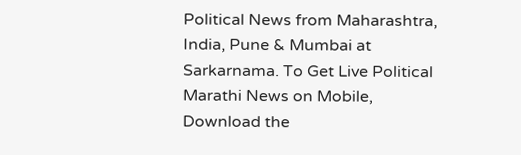Political News from Maharashtra, India, Pune & Mumbai at Sarkarnama. To Get Live Political Marathi News on Mobile, Download the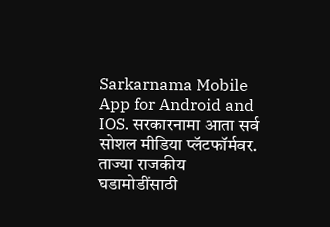Sarkarnama Mobile App for Android and IOS. सरकारनामा आता सर्व सोशल मीडिया प्लॅटफॉर्मवर. ताज्या राजकीय घडामोडींसाठी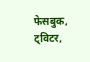फेसबुक, ट्विटर,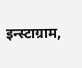इन्स्टाग्राम,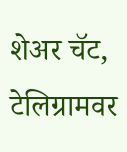शेअर चॅट, टेलिग्रामवर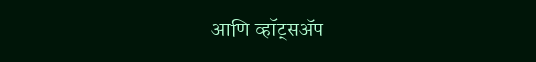आणि व्हॉट्सॲप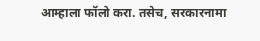आम्हाला फॉलो करा. तसेच, सरकारनामा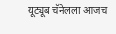यूट्यूब चॅनेलला आजच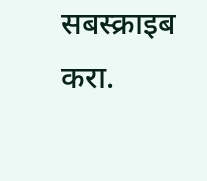सबस्क्राइब करा.